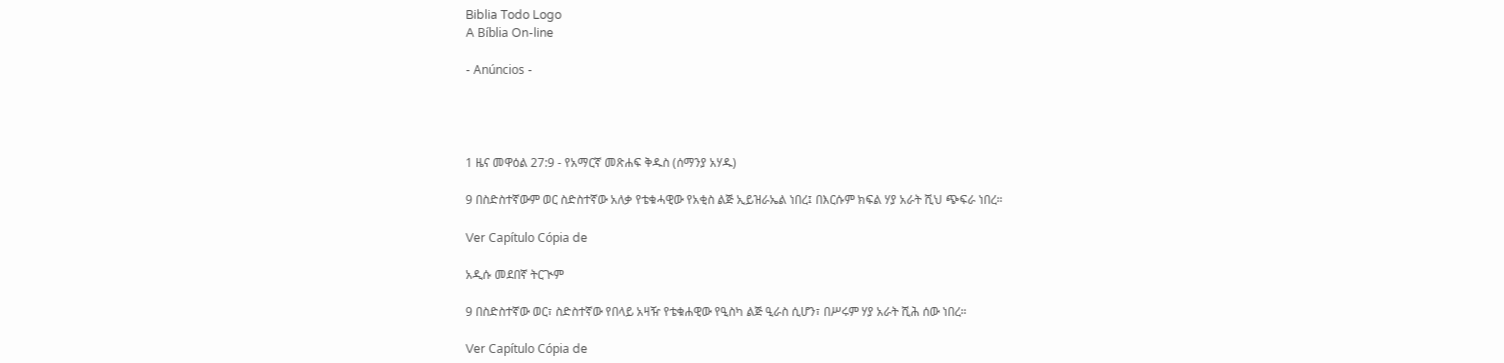Biblia Todo Logo
A Bíblia On-line

- Anúncios -




1 ዜና መዋዕል 27:9 - የአማርኛ መጽሐፍ ቅዱስ (ሰማንያ አሃዱ)

9 በስድስተኛውም ወር ስድስተኛው አለቃ የቴቁሓዊው የአቂስ ልጅ ኢይዝራኤል ነበረ፤ በእርሱም ክፍል ሃያ አራት ሺህ ጭፍራ ነበረ።

Ver Capítulo Cópia de

አዲሱ መደበኛ ትርጒም

9 በስድስተኛው ወር፣ ስድስተኛው የበላይ አዛዥ የቴቁሐዊው የዒስካ ልጅ ዒራስ ሲሆን፣ በሥሩም ሃያ አራት ሺሕ ሰው ነበረ።

Ver Capítulo Cópia de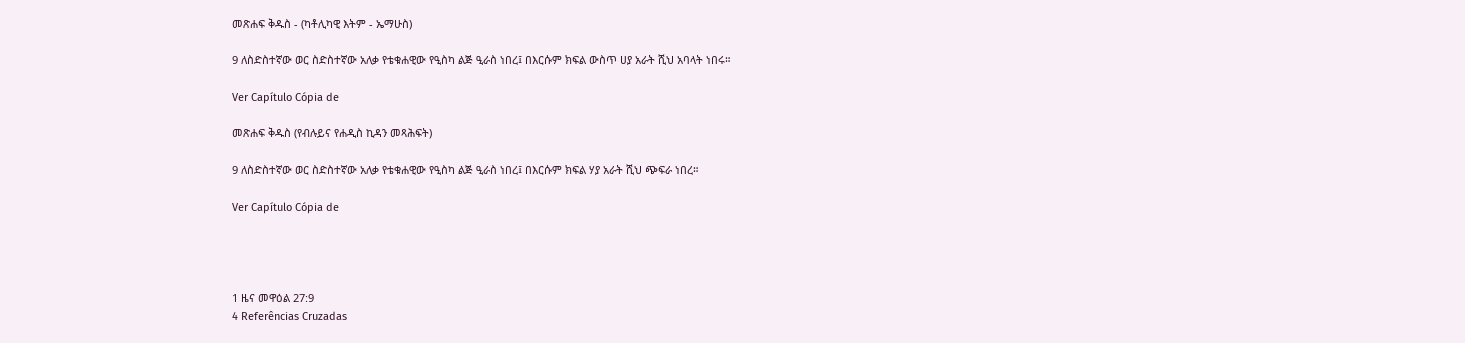መጽሐፍ ቅዱስ - (ካቶሊካዊ እትም - ኤማሁስ)

9 ለስድስተኛው ወር ስድስተኛው አለቃ የቴቁሐዊው የዒስካ ልጅ ዒራስ ነበረ፤ በእርሱም ክፍል ውስጥ ሀያ አራት ሺህ አባላት ነበሩ።

Ver Capítulo Cópia de

መጽሐፍ ቅዱስ (የብሉይና የሐዲስ ኪዳን መጻሕፍት)

9 ለስድስተኛው ወር ስድስተኛው አለቃ የቴቁሐዊው የዒስካ ልጅ ዒራስ ነበረ፤ በእርሱም ክፍል ሃያ አራት ሺህ ጭፍራ ነበረ።

Ver Capítulo Cópia de




1 ዜና መዋዕል 27:9
4 Referências Cruzadas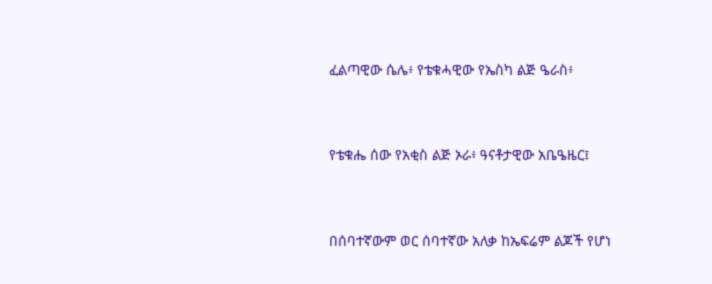ፈልጣዊው ሴሌ፥ የቴቁሓዊው የኤስካ ልጅ ዔራስ፥


የቴቁሔ ሰው የአቂስ ልጅ ኦራ፥ ዓናቶታዊው አቤዔዜር፤


በሰባተኛውም ወር ሰባተኛው አለቃ ከኤፍሬም ልጆች የሆነ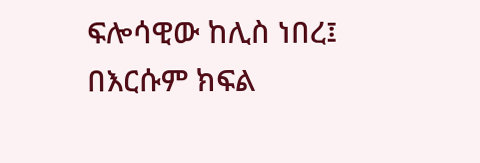ፍሎሳዊው ከሊስ ነበረ፤ በእርሱም ክፍል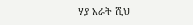ሃያ አራት ሺህ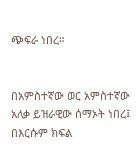ጭፍራ ነበረ።


በአምስተኛው ወር አምስተኛው አለቃ ይዝራዊው ሰማኦት ነበረ፤ በእርሱም ክፍል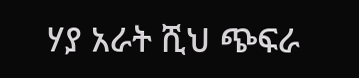ሃያ አራት ሺህ ጭፍራ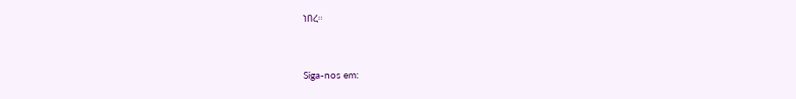ነበረ።


Siga-nos em: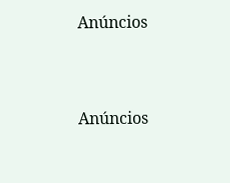Anúncios


Anúncios